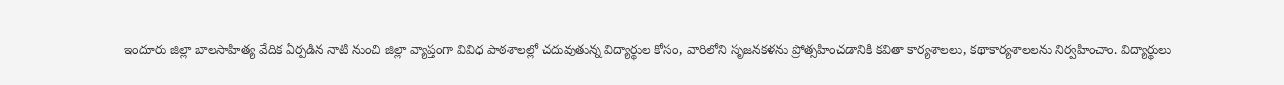ఇందూరు జిల్లా బాలసాహిత్య వేదిక ఏర్పడిన నాటి నుంచి జిల్లా వ్యాప్తంగా వివిధ పాఠశాలల్లో చదువుతున్న విద్యార్థుల కోసం, వారిలోని సృజనకళను ప్రోత్సహించడానికి కవితా కార్యశాలలు, కథాకార్యశాలలను నిర్వహించాం. విద్యార్థులు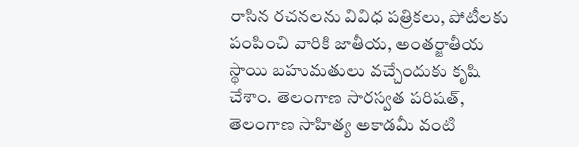రాసిన రచనలను వివిధ పత్రికలు, పోటీలకు పంపించి వారికి జాతీయ, అంతర్జాతీయ స్థాయి బహుమతులు వచ్చేందుకు కృషి చేశాం. తెలంగాణ సారస్వత పరిషత్, తెలంగాణ సాహిత్య అకాడమీ వంటి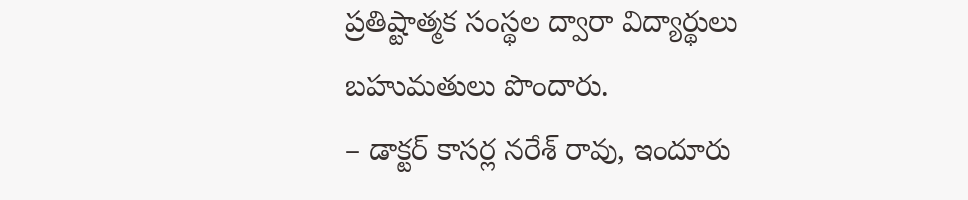ప్రతిష్టాత్మక సంస్థల ద్వారా విద్యార్థులు బహుమతులు పొందారు.
– డాక్టర్ కాసర్ల నరేశ్ రావు, ఇందూరు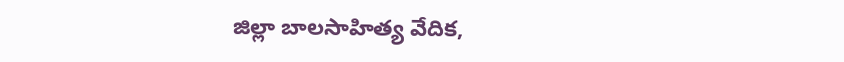జిల్లా బాలసాహిత్య వేదిక,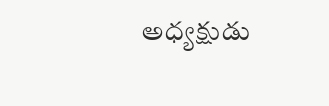అధ్యక్షుడు